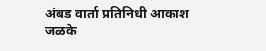अंबड वार्ता प्रतिनिधी आकाश जळके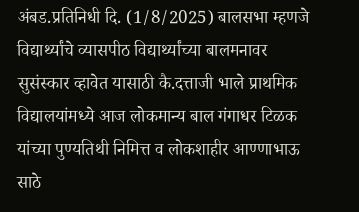अंबड.प्रतिनिधी दि. (1/8/2025) बालसभा म्हणजे विद्यार्थ्यांचे व्यासपीठ विद्यार्थ्यांच्या बालमनावर सुसंस्कार व्हावेत यासाठी कै.दत्ताजी भाले प्राथमिक विद्यालयांमध्ये आज लोकमान्य बाल गंगाधर टिळक यांच्या पुण्यतिथी निमित्त व लोकशाहीर आण्णाभाऊ साठे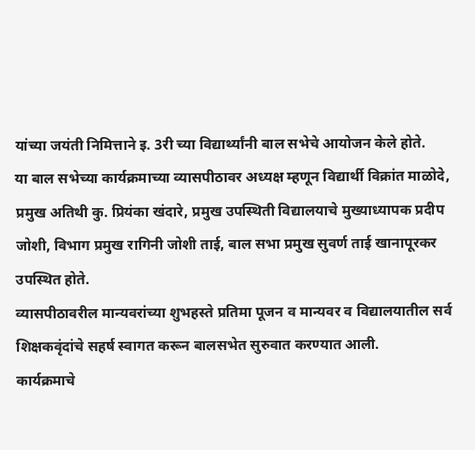यांच्या जयंती निमित्ताने इ. 3री च्या विद्यार्थ्यांनी बाल सभेचे आयोजन केले होते.
या बाल सभेच्या कार्यक्रमाच्या व्यासपीठावर अध्यक्ष म्हणून विद्यार्थी विक्रांत माळोदे, प्रमुख अतिथी कु. प्रियंका खंदारे, प्रमुख उपस्थिती विद्यालयाचे मुख्याध्यापक प्रदीप जोशी, विभाग प्रमुख रागिनी जोशी ताई, बाल सभा प्रमुख सुवर्ण ताई खानापूरकर उपस्थित होते.
व्यासपीठावरील मान्यवरांच्या शुभहस्ते प्रतिमा पूजन व मान्यवर व विद्यालयातील सर्व शिक्षकवृंदांचे सहर्ष स्वागत करून बालसभेत सुरुवात करण्यात आली.
कार्यक्रमाचे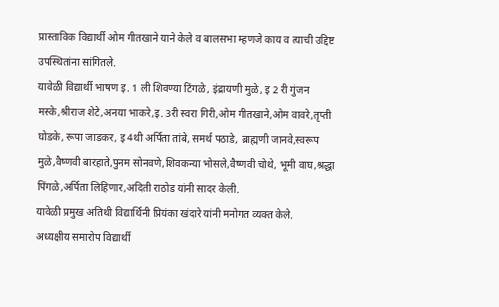प्रास्ताविक विद्यार्थी ओम गीतखाने याने केले व बालसभा म्हणजे काय व त्याची उद्दिष्ट उपस्थितांना सांगितले.
यावेळी विद्यार्थी भाषण इ. 1 ली शिवण्या टिंगळे, इंद्रायणी मुळे, इ 2 री गुंजन मस्के,श्रीराज शेटे,अनया भाकरे,इ. 3री स्वरा गिरी,ओम गीतखाने,ओम वावरे,तृप्ती घोडके, रूपा जाडकर, इ 4थी अर्पिता तांबे, समर्थ पठाडे, ब्राह्मणी जानवे,स्वरूप मुळे,वैष्णवी बारहाते,पुनम सोनवणे,शिवकन्या भोसले,वैष्णवी चोथे, भूमी वाघ,श्रद्धा पिंगळे,अर्पिता लिहिणार,अदिती राठोड यांनी सादर केली.
यावेळी प्रमुख अतिथी विद्यार्थिनी प्रियंका खंदारे यांनी मनोगत व्यक्त केले.
अध्यक्षीय समारोप विद्यार्थी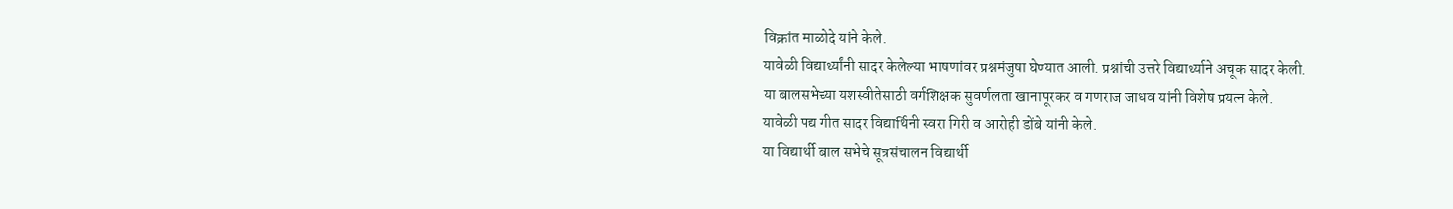विक्रांत माळोदे यांने केले.
यावेळी विद्यार्थ्यांनी सादर केलेल्या भाषणांवर प्रश्नमंजुषा घेण्यात आली. प्रश्नांची उत्तरे विद्यार्थ्याने अचूक सादर केली.
या बालसभेच्या यशस्वीतेसाठी वर्गशिक्षक सुवर्णलता खानापूरकर व गणराज जाधव यांनी विशेष प्रयत्न केले.
यावेळी पद्य गीत सादर विद्यार्थिनी स्वरा गिरी व आरोही डोंबे यांनी केले.
या विद्यार्थी बाल सभेचे सूत्रसंचालन विद्यार्थी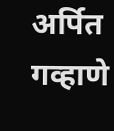अर्पित गव्हाणे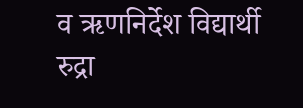व ऋणनिर्देश विद्यार्थी रुद्रा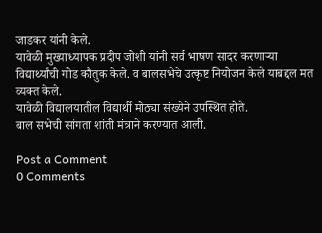जाडकर यांनी केले.
यावेळी मुख्याध्यापक प्रदीप जोशी यांनी सर्व भाषण सादर करणाऱ्या विद्यार्थ्यांची गोड कौतुक केले. व बालसभेचे उत्कृष्ट नियोजन केले याबद्दल मत व्यक्त केले.
यावेळी विद्यालयातील विद्यार्थी मोठ्या संख्येने उपस्थित होते.
बाल सभेची सांगता शांती मंत्राने करण्यात आली.

Post a Comment
0 Comments